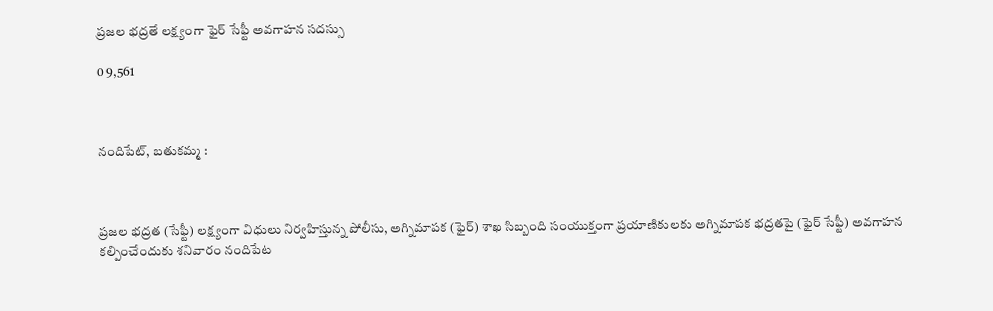ప్రజల భద్రతే లక్ష్యంగా ఫైర్ సేఫ్టీ అవగాహన సదస్సు

0 9,561



నందిపేట్, బతుకమ్మ :



ప్రజల భద్రత (సేఫ్టీ) లక్ష్యంగా విధులు నిర్వహిస్తున్న పోలీసు, అగ్నిమాపక (ఫైర్) శాఖ సిబ్బంది సంయుక్తంగా ప్రయాణికులకు అగ్నిమాపక భద్రతపై (ఫైర్ సేఫ్టీ) అవగాహన కల్పించేందుకు శనివారం నందిపేట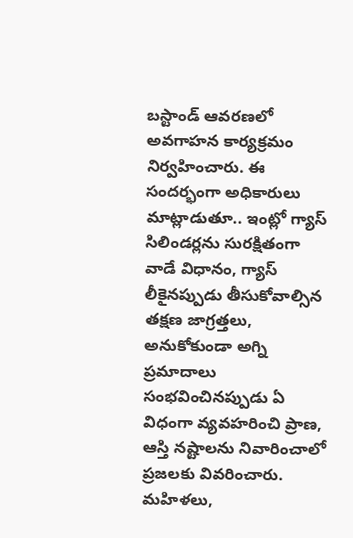బస్టాండ్ ఆవరణలో అవగాహన కార్యక్రమం నిర్వహించారు. ఈ సందర్భంగా అధికారులు మాట్లాడుతూ.. ఇంట్లో గ్యాస్ సిలిండర్లను సురక్షితంగా వాడే విధానం, గ్యాస్ లీకైనప్పుడు తీసుకోవాల్సిన తక్షణ జాగ్రత్తలు, అనుకోకుండా అగ్ని ప్రమాదాలు సంభవించినప్పుడు ఏ విధంగా వ్యవహరించి ప్రాణ, ఆస్తి నష్టాలను నివారించాలో ప్రజలకు వివరించారు.  మహిళలు,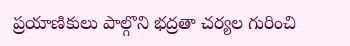ప్రయాణికులు పాల్గొని భద్రతా చర్యల గురించి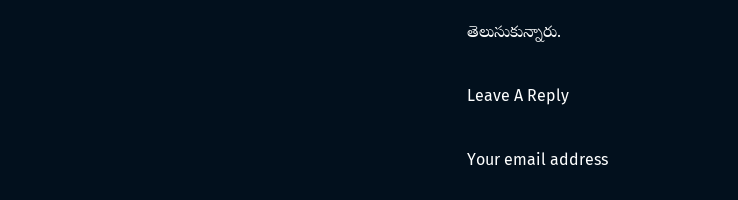తెలుసుకున్నారు.

Leave A Reply

Your email address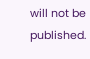will not be published.